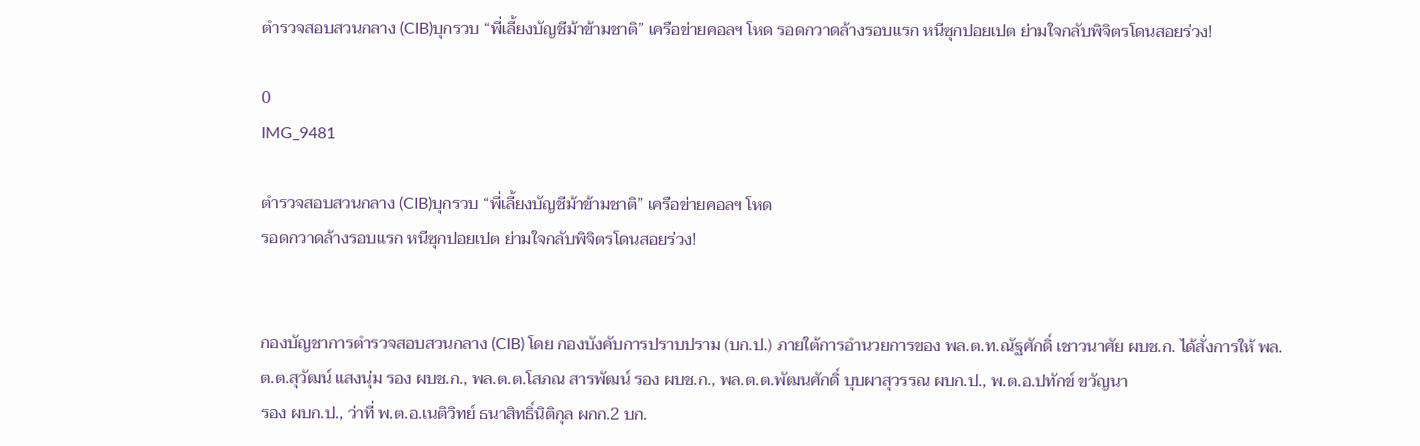ตำรวจสอบสวนกลาง (CIB)บุกรวบ “พี่เลี้ยงบัญชีม้าข้ามชาติ” เครือข่ายคอลฯ โหด รอดกวาดล้างรอบแรก หนีซุกปอยเปต ย่ามใจกลับพิจิตรโดนสอยร่วง!

0
IMG_9481

ตำรวจสอบสวนกลาง (CIB)บุกรวบ “พี่เลี้ยงบัญชีม้าข้ามชาติ” เครือข่ายคอลฯ โหด
รอดกวาดล้างรอบแรก หนีซุกปอยเปต ย่ามใจกลับพิจิตรโดนสอยร่วง!


กองบัญชาการตำรวจสอบสวนกลาง (CIB) โดย กองบังคับการปราบปราม (บก.ป.) ภายใต้การอำนวยการของ พล.ต.ท.ณัฐศักดิ์ เชาวนาศัย ผบช.ก. ได้สั่งการให้ พล.ต.ต.สุวัฒน์ แสงนุ่ม รอง ผบช.ก., พล.ต.ต.โสภณ สารพัฒน์ รอง ผบช.ก., พล.ต.ต.พัฒนศักดิ์ บุบผาสุวรรณ ผบก.ป., พ.ต.อ.ปทักข์ ขวัญนา
รอง ผบก.ป., ว่าที่ พ.ต.อ.เนติวิทย์ ธนาสิทธิ์นิติกุล ผกก.2 บก.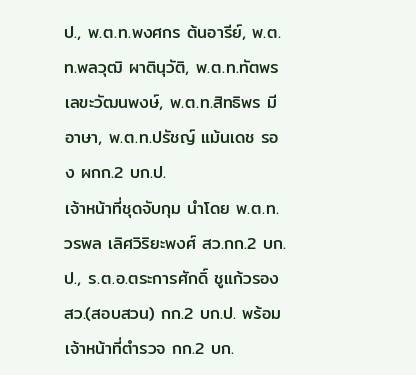ป., พ.ต.ท.พงศกร ต้นอารีย์, พ.ต.ท.พลวุฒิ ผาตินุวัติ, พ.ต.ท.ทัตพร เลขะวัฒนพงษ์, พ.ต.ท.สิทธิพร มีอาษา, พ.ต.ท.ปรัชญ์ แม้นเดช รอง ผกก.2 บก.ป.
เจ้าหน้าที่ชุดจับกุม นำโดย พ.ต.ท.วรพล เลิศวิริยะพงศ์ สว.กก.2 บก.ป., ร.ต.อ.ตระการศักดิ์ ชูแก้วรองสว.(สอบสวน) กก.2 บก.ป. พร้อมเจ้าหน้าที่ตำรวจ กก.2 บก.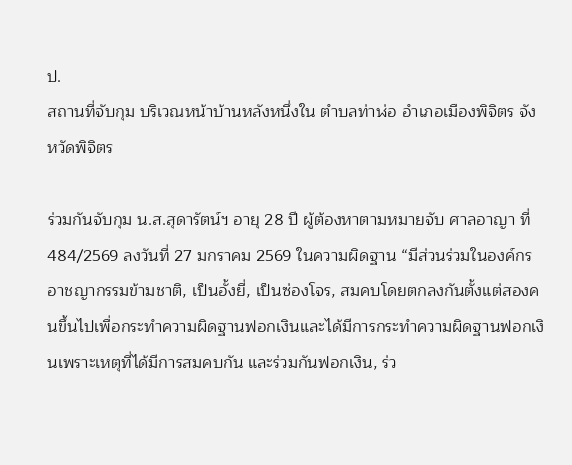ป.
สถานที่จับกุม บริเวณหน้าบ้านหลังหนึ่งใน ตำบลท่าฬ่อ อำเภอเมืองพิจิตร จังหวัดพิจิตร

ร่วมกันจับกุม น.ส.สุดารัตน์ฯ อายุ 28 ปี ผู้ต้องหาตามหมายจับ ศาลอาญา ที่ 484/2569 ลงวันที่ 27 มกราคม 2569 ในความผิดฐาน “มีส่วนร่วมในองค์กรอาชญากรรมข้ามชาติ, เป็นอั้งยี่, เป็นซ่องโจร, สมคบโดยตกลงกันตั้งแต่สองคนขึ้นไปเพื่อกระทำความผิดฐานฟอกเงินและได้มีการกระทำความผิดฐานฟอกเงินเพราะเหตุที่ได้มีการสมคบกัน และร่วมกันฟอกเงิน, ร่ว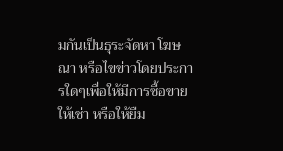มกันเป็นธุระจัดหา โฆษณา หรือไขข่าวโดยประการใดๆเพื่อให้มีการซื้อขาย ให้เช่า หรือให้ยืม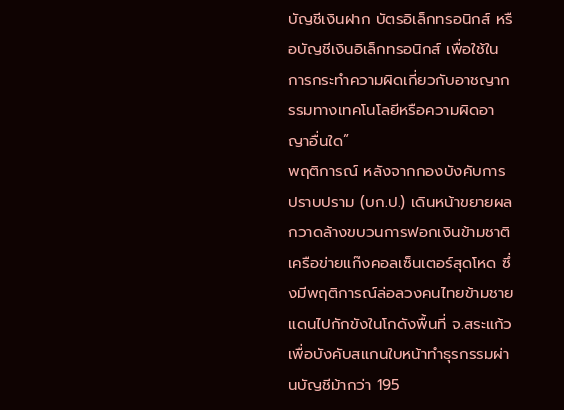บัญชีเงินฝาก บัตรอิเล็กทรอนิกส์ หรือบัญชีเงินอิเล็กทรอนิกส์ เพื่อใช้ในการกระทำความผิดเกี่ยวกับอาชญากรรมทางเทคโนโลยีหรือความผิดอาญาอื่นใด”
พฤติการณ์ หลังจากกองบังคับการปราบปราม (บก.ป.) เดินหน้าขยายผลกวาดล้างขบวนการฟอกเงินข้ามชาติ เครือข่ายแก๊งคอลเซ็นเตอร์สุดโหด ซึ่งมีพฤติการณ์ล่อลวงคนไทยข้ามชายแดนไปกักขังในโกดังพื้นที่ จ.สระแก้ว เพื่อบังคับสแกนใบหน้าทำธุรกรรมผ่านบัญชีม้ากว่า 195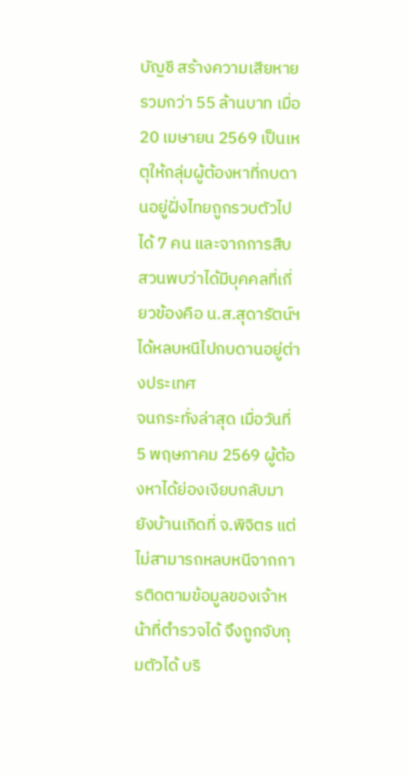บัญชี สร้างความเสียหายรวมกว่า 55 ล้านบาท เมื่อ 20 เมษายน 2569 เป็นเหตุให้กลุ่มผู้ต้องหาที่กบดานอยู่ฝั่งไทยถูกรวบตัวไปได้ 7 คน และจากการสืบสวนพบว่าได้มีบุคคลที่เกี่ยวข้องคือ น.ส.สุดารัตน์ฯ ได้หลบหนีไปกบดานอยู่ต่างประเทศ
จนกระทั่งล่าสุด เมื่อวันที่ 5 พฤษภาคม 2569 ผู้ต้องหาได้ย่องเงียบกลับมายังบ้านเกิดที่ จ.พิจิตร แต่ไม่สามารถหลบหนีจากการติดตามข้อมูลของเจ้าหน้าที่ตำรวจได้ จึงถูกจับกุมตัวได้ บริ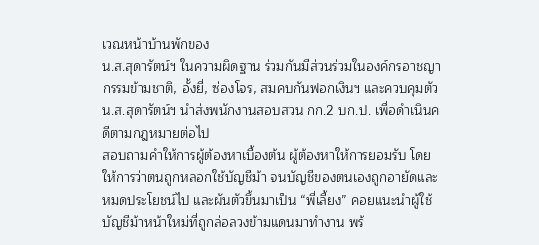เวณหน้าบ้านพักของ
น.ส.สุดารัตน์ฯ ในความผิดฐาน ร่วมกันมีส่วนร่วมในองค์กรอาชญากรรมข้ามชาติ, อั้งยี่, ซ่องโจร, สมคบกันฟอกเงินฯ และควบคุมตัว น.ส.สุดารัตน์ฯ นำส่งพนักงานสอบสวน กก.2 บก.ป. เพื่อดำเนินคดีตามกฎหมายต่อไป
สอบถามคำให้การผู้ต้องหาเบื้องต้น ผู้ต้องหาให้การยอมรับ โดยให้การว่าตนถูกหลอกใช้บัญชีม้า จนบัญชีของตนเองถูกอายัดและหมดประโยชน์ไป และผันตัวขึ้นมาเป็น “พี่เลี้ยง” คอยแนะนำผู้ใช้บัญชีม้าหน้าใหม่ที่ถูกล่อลวงข้ามแดนมาทำงาน พร้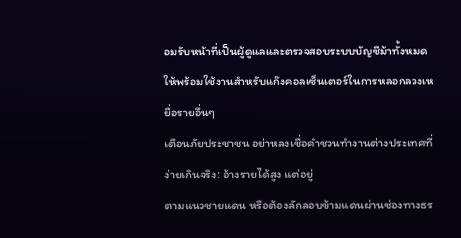อมรับหน้าที่เป็นผู้ดูแลและตรวจสอบระบบบัญชีม้าทั้งหมด ให้พร้อมใช้งานสำหรับแก๊งคอลเซ็นเตอร์ในการหลอกลวงเหยื่อรายอื่นๆ
เตือนภัยประชาชน อย่าหลงเชื่อคำชวนทำงานต่างประเทศที่ง่ายเกินจริง: อ้างรายได้สูง แต่อยู่
ตามแนวชายแดน หรือต้องลักลอบข้ามแดนผ่านช่องทางธร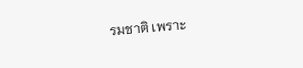รมชาติ เพราะ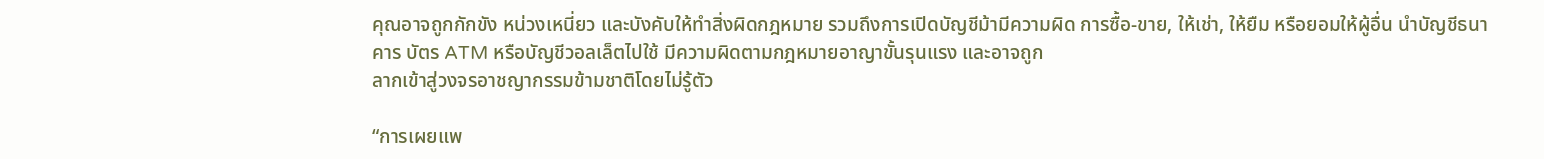คุณอาจถูกกักขัง หน่วงเหนี่ยว และบังคับให้ทำสิ่งผิดกฎหมาย รวมถึงการเปิดบัญชีม้ามีความผิด การซื้อ-ขาย, ให้เช่า, ให้ยืม หรือยอมให้ผู้อื่น นำบัญชีธนาคาร บัตร ATM หรือบัญชีวอลเล็ตไปใช้ มีความผิดตามกฎหมายอาญาขั้นรุนแรง และอาจถูก
ลากเข้าสู่วงจรอาชญากรรมข้ามชาติโดยไม่รู้ตัว

“การเผยแพ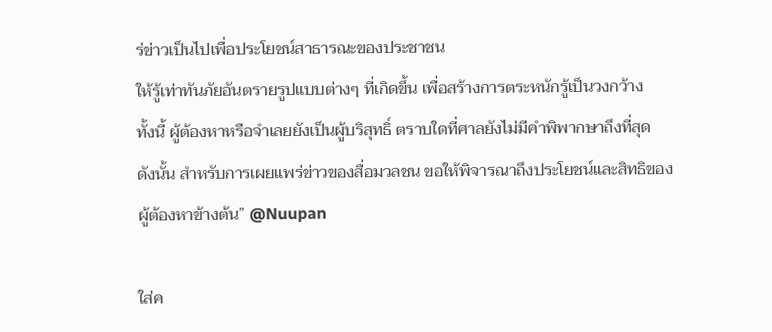ร่ข่าวเป็นไปเพื่อประโยชน์สาธารณะของประชาชน
ให้รู้เท่าทันภัยอันตรายรูปแบบต่างๆ ที่เกิดขึ้น เพื่อสร้างการตระหนักรู้เป็นวงกว้าง
ทั้งนี้ ผู้ต้องหาหรือจำเลยยังเป็นผู้บริสุทธิ์ ตราบใดที่ศาลยังไม่มีคำพิพากษาถึงที่สุด
ดังนั้น สำหรับการเผยแพร่ข่าวของสื่อมวลชน ขอให้พิจารณาถึงประโยชน์และสิทธิของผู้ต้องหาข้างต้น” @Nuupan

ใส่ค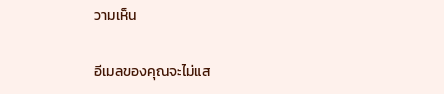วามเห็น

อีเมลของคุณจะไม่แส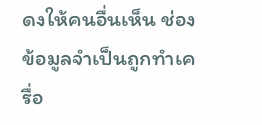ดงให้คนอื่นเห็น ช่องข้อมูลจำเป็นถูกทำเครื่อ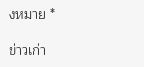งหมาย *

ข่าวเก่า